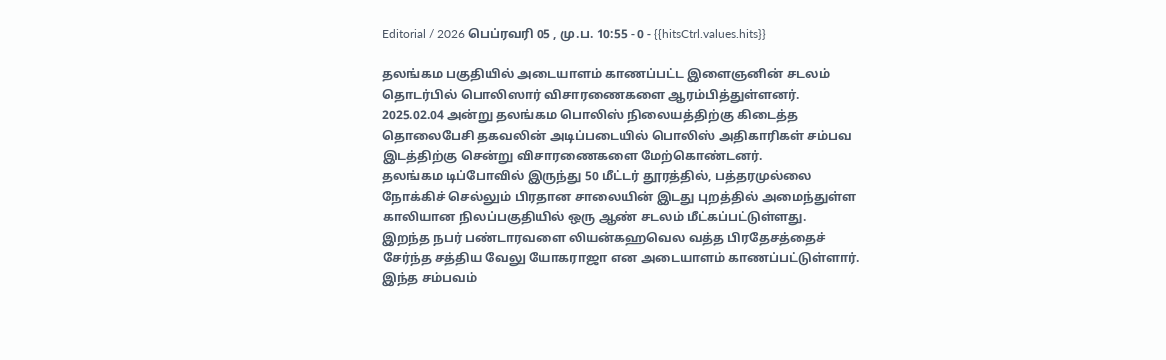Editorial / 2026 பெப்ரவரி 05 , மு.ப. 10:55 - 0 - {{hitsCtrl.values.hits}}

தலங்கம பகுதியில் அடையாளம் காணப்பட்ட இளைஞனின் சடலம் தொடர்பில் பொலிஸார் விசாரணைகளை ஆரம்பித்துள்ளனர்.
2025.02.04 அன்று தலங்கம பொலிஸ் நிலையத்திற்கு கிடைத்த தொலைபேசி தகவலின் அடிப்படையில் பொலிஸ் அதிகாரிகள் சம்பவ இடத்திற்கு சென்று விசாரணைகளை மேற்கொண்டனர்.
தலங்கம டிப்போவில் இருந்து 50 மீட்டர் தூரத்தில், பத்தரமுல்லை நோக்கிச் செல்லும் பிரதான சாலையின் இடது புறத்தில் அமைந்துள்ள காலியான நிலப்பகுதியில் ஒரு ஆண் சடலம் மீட்கப்பட்டுள்ளது.
இறந்த நபர் பண்டாரவளை லியன்கஹவெல வத்த பிரதேசத்தைச் சேர்ந்த சத்திய வேலு யோகராஜா என அடையாளம் காணப்பட்டுள்ளார்.
இந்த சம்பவம்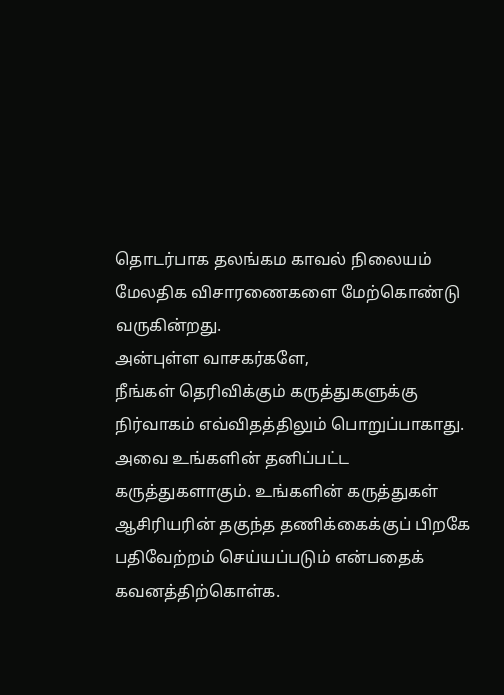தொடர்பாக தலங்கம காவல் நிலையம் மேலதிக விசாரணைகளை மேற்கொண்டு வருகின்றது.
அன்புள்ள வாசகர்களே,
நீங்கள் தெரிவிக்கும் கருத்துகளுக்கு நிர்வாகம் எவ்விதத்திலும் பொறுப்பாகாது. அவை உங்களின் தனிப்பட்ட கருத்துகளாகும். உங்களின் கருத்துகள் ஆசிரியரின் தகுந்த தணிக்கைக்குப் பிறகே பதிவேற்றம் செய்யப்படும் என்பதைக் கவனத்திற்கொள்க.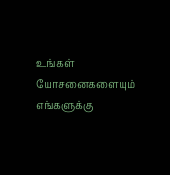உங்கள் யோசனைகளையும் எங்களுக்கு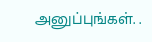அனுப்புங்கள். .